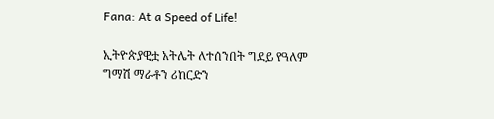Fana: At a Speed of Life!

ኢትዮጵያዊቷ አትሌት ለተሰንበት ግደይ የዓለም ግማሽ ማራቶን ሪከርድን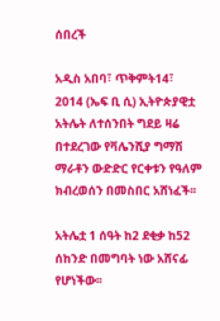ሰበረች

አዲስ አበባ፣ ጥቅምት14፣ 2014 (ኤፍ ቢ ሲ) ኢትዮጵያዊቷ አትሌት ለተሰንበት ግደይ ዛሬ በተደረገው የቫሌንሺያ ግማሽ ማራቶን ውድድር የርቀቱን የዓለም ክብረወሰን በመስበር አሸነፈች፡፡

አትሌቷ 1 ሰዓት ከ2 ደቂቃ ከ52 ሰከንድ በመግባት ነው አሸናፊ
የሆነችው፡፡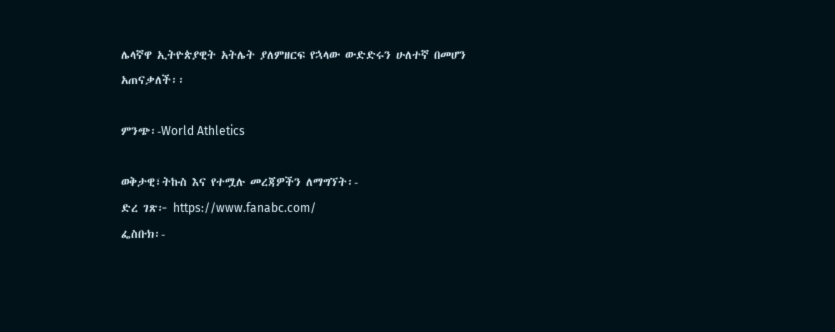ሌላኛዋ ኢትዮጵያዊት አትሌት ያለምዘርፍ የኋላው ውድድሩን ሁለተኛ በመሆን አጠናቃለች፡፡

ምንጭ፡-World Athletics

ወቅታዊ፣ትኩስ እና የተሟሉ መረጃዎችን ለማግኘት፡-
ድረ ገጽ፦ https://www.fanabc.com/
ፌስቡክ፡-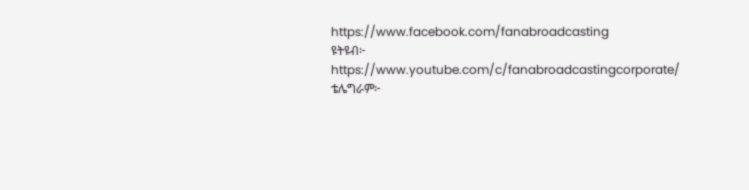https://www.facebook.com/fanabroadcasting
ዩትዩብ፦ https://www.youtube.com/c/fanabroadcastingcorporate/
ቴሌግራም፦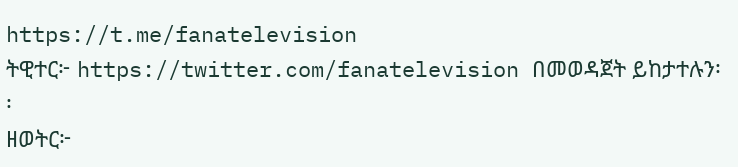https://t.me/fanatelevision
ትዊተር፦ https://twitter.com/fanatelevision በመወዳጀት ይከታተሉን፡፡
ዘወትር፦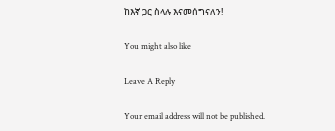ከእኛ ጋር ስላሉ እናመሰግናለን!

You might also like

Leave A Reply

Your email address will not be published.